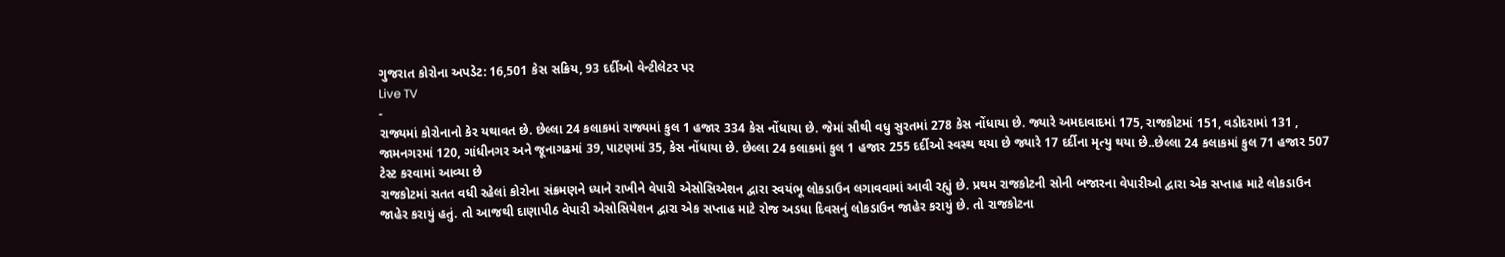ગુજરાત કોરોના અપડેટ: 16,501 કેસ સક્રિય, 93 દર્દીઓ વેન્ટીલેટર પર
Live TV
-
રાજ્યમાં કોરોનાનો કેર યથાવત છે. છેલ્લા 24 કલાકમાં રાજ્યમાં કુલ 1 હજાર 334 કેસ નોંધાયા છે. જેમાં સૌથી વધુ સુરતમાં 278 કેસ નોંધાયા છે. જ્યારે અમદાવાદમાં 175, રાજકોટમાં 151, વડોદરામાં 131 , જામનગરમાં 120, ગાંધીનગર અને જૂનાગઢમાં 39, પાટણમાં 35, કેસ નોંધાયા છે. છેલ્લા 24 કલાકમાં કુલ 1 હજાર 255 દર્દીઓ સ્વસ્થ થયા છે જ્યારે 17 દર્દીના મૃત્યુ થયા છે..છેલ્લા 24 કલાકમાં કુલ 71 હજાર 507 ટેસ્ટ કરવામાં આવ્યા છે
રાજકોટમાં સતત વધી રહેલાં કોરોના સંક્રમણને ધ્યાને રાખીને વેપારી એસોસિએશન દ્વારા સ્વયંભૂ લોકડાઉન લગાવવામાં આવી રહ્યું છે. પ્રથમ રાજકોટની સોની બજારના વેપારીઓ દ્વારા એક સપ્તાહ માટે લોકડાઉન જાહેર કરાયું હતું. તો આજથી દાણાપીઠ વેપારી એસોસિયેશન દ્વારા એક સપ્તાહ માટે રોજ અડધા દિવસનું લોકડાઉન જાહેર કરાયું છે. તો રાજકોટના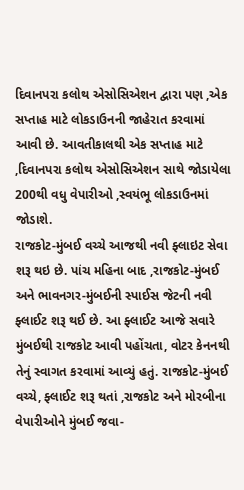દિવાનપરા કલોથ એસોસિએશન દ્વારા પણ ,એક સપ્તાહ માટે લોકડાઉનની જાહેરાત કરવામાં આવી છે. આવતીકાલથી એક સપ્તાહ માટે ,દિવાનપરા કલોથ એસોસિએશન સાથે જોડાયેલા 200થી વધુ વેપારીઓ ,સ્વયંભૂ લોકડાઉનમાં જોડાશે.
રાજકોટ-મુંબઈ વચ્ચે આજથી નવી ફ્લાઇટ સેવા શરૂ થઇ છે. પાંચ મહિના બાદ ,રાજકોટ-મુંબઈ અને ભાવનગર-મુંબઈની સ્પાઈસ જેટની નવી ફ્લાઈટ શરૂ થઈ છે. આ ફ્લાઈટ આજે સવારે મુંબઈથી રાજકોટ આવી પહોંચતા, વોટર કેનનથી તેનું સ્વાગત કરવામાં આવ્યું હતું. રાજકોટ-મુંબઈ વચ્ચે, ફ્લાઈટ શરૂ થતાં ,રાજકોટ અને મોરબીના વેપારીઓને મુંબઈ જવા-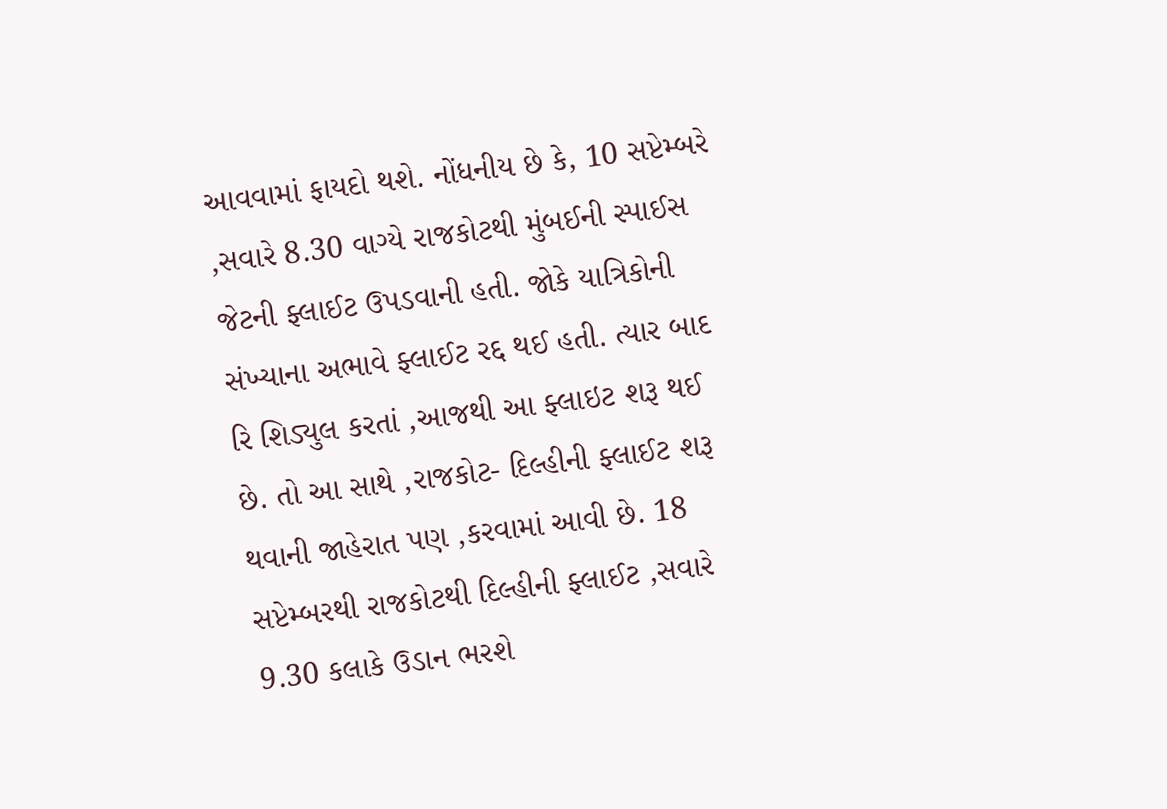આવવામાં ફાયદો થશે. નોંધનીય છે કે, 10 સપ્ટેમ્બરે ,સવારે 8.30 વાગ્યે રાજકોટથી મુંબઈની સ્પાઈસ જેટની ફ્લાઈટ ઉપડવાની હતી. જોકે યાત્રિકોની સંખ્યાના અભાવે ફ્લાઈટ રદ્દ થઈ હતી. ત્યાર બાદ રિ શિડ્યુલ કરતાં ,આજથી આ ફ્લાઇટ શરૂ થઈ છે. તો આ સાથે ,રાજકોટ- દિલ્હીની ફ્લાઈટ શરૂ થવાની જાહેરાત પણ ,કરવામાં આવી છે. 18 સપ્ટેમ્બરથી રાજકોટથી દિલ્હીની ફ્લાઈટ ,સવારે 9.30 કલાકે ઉડાન ભરશે